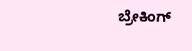ಬ್ರೇಕಿಂಗ್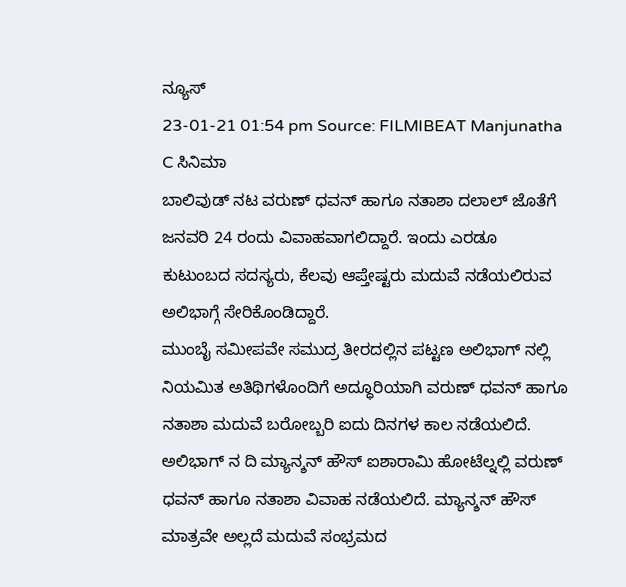ನ್ಯೂಸ್
23-01-21 01:54 pm Source: FILMIBEAT Manjunatha C ಸಿನಿಮಾ
ಬಾಲಿವುಡ್ ನಟ ವರುಣ್ ಧವನ್ ಹಾಗೂ ನತಾಶಾ ದಲಾಲ್ ಜೊತೆಗೆ ಜನವರಿ 24 ರಂದು ವಿವಾಹವಾಗಲಿದ್ದಾರೆ. ಇಂದು ಎರಡೂ ಕುಟುಂಬದ ಸದಸ್ಯರು, ಕೆಲವು ಆಪ್ತೇಷ್ಟರು ಮದುವೆ ನಡೆಯಲಿರುವ ಅಲಿಭಾಗ್ಗೆ ಸೇರಿಕೊಂಡಿದ್ದಾರೆ.
ಮುಂಬೈ ಸಮೀಪವೇ ಸಮುದ್ರ ತೀರದಲ್ಲಿನ ಪಟ್ಟಣ ಅಲಿಭಾಗ್ ನಲ್ಲಿ ನಿಯಮಿತ ಅತಿಥಿಗಳೊಂದಿಗೆ ಅದ್ಧೂರಿಯಾಗಿ ವರುಣ್ ಧವನ್ ಹಾಗೂ ನತಾಶಾ ಮದುವೆ ಬರೋಬ್ಬರಿ ಐದು ದಿನಗಳ ಕಾಲ ನಡೆಯಲಿದೆ.
ಅಲಿಭಾಗ್ ನ ದಿ ಮ್ಯಾನ್ಶನ್ ಹೌಸ್ ಐಶಾರಾಮಿ ಹೋಟೆಲ್ನಲ್ಲಿ ವರುಣ್ ಧವನ್ ಹಾಗೂ ನತಾಶಾ ವಿವಾಹ ನಡೆಯಲಿದೆ. ಮ್ಯಾನ್ಶನ್ ಹೌಸ್ ಮಾತ್ರವೇ ಅಲ್ಲದೆ ಮದುವೆ ಸಂಭ್ರಮದ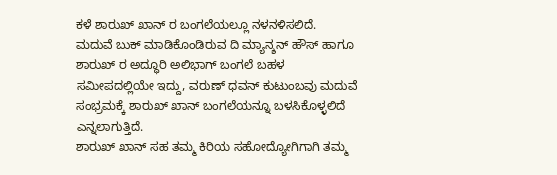ಕಳೆ ಶಾರುಖ್ ಖಾನ್ ರ ಬಂಗಲೆಯಲ್ಲೂ ನಳನಳಿಸಲಿದೆ.
ಮದುವೆ ಬುಕ್ ಮಾಡಿಕೊಂಡಿರುವ ದಿ ಮ್ಯಾನ್ಶನ್ ಹೌಸ್ ಹಾಗೂ ಶಾರುಖ್ ರ ಅದ್ಧೂರಿ ಅಲಿಭಾಗ್ ಬಂಗಲೆ ಬಹಳ ಸಮೀಪದಲ್ಲಿಯೇ ಇದ್ದು, ವರುಣ್ ಧವನ್ ಕುಟುಂಬವು ಮದುವೆ ಸಂಭ್ರಮಕ್ಕೆ ಶಾರುಖ್ ಖಾನ್ ಬಂಗಲೆಯನ್ನೂ ಬಳಸಿಕೊಳ್ಳಲಿದೆ ಎನ್ನಲಾಗುತ್ತಿದೆ.
ಶಾರುಖ್ ಖಾನ್ ಸಹ ತಮ್ಮ ಕಿರಿಯ ಸಹೋದ್ಯೋಗಿಗಾಗಿ ತಮ್ಮ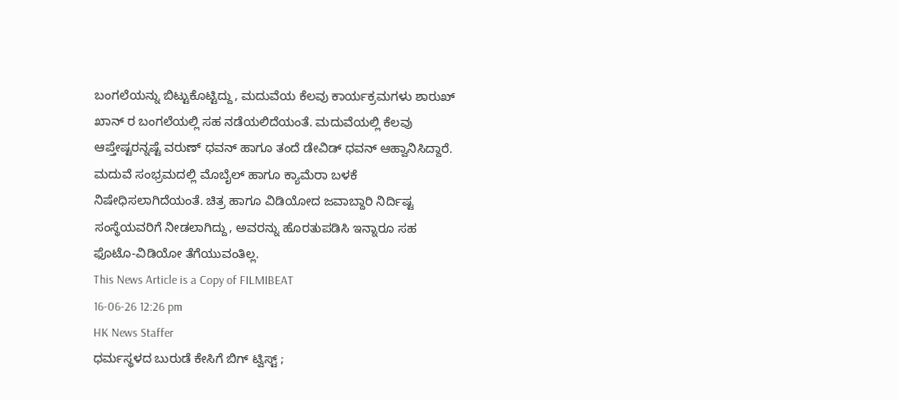ಬಂಗಲೆಯನ್ನು ಬಿಟ್ಟುಕೊಟ್ಟಿದ್ದು, ಮದುವೆಯ ಕೆಲವು ಕಾರ್ಯಕ್ರಮಗಳು ಶಾರುಖ್ ಖಾನ್ ರ ಬಂಗಲೆಯಲ್ಲಿ ಸಹ ನಡೆಯಲಿದೆಯಂತೆ. ಮದುವೆಯಲ್ಲಿ ಕೆಲವು ಆಪ್ತೇಷ್ಟರನ್ನಷ್ಟೆ ವರುಣ್ ಧವನ್ ಹಾಗೂ ತಂದೆ ಡೇವಿಡ್ ಧವನ್ ಆಹ್ವಾನಿಸಿದ್ದಾರೆ.
ಮದುವೆ ಸಂಭ್ರಮದಲ್ಲಿ ಮೊಬೈಲ್ ಹಾಗೂ ಕ್ಯಾಮೆರಾ ಬಳಕೆ ನಿಷೇಧಿಸಲಾಗಿದೆಯಂತೆ. ಚಿತ್ರ ಹಾಗೂ ವಿಡಿಯೋದ ಜವಾಬ್ದಾರಿ ನಿರ್ದಿಷ್ಟ ಸಂಸ್ಥೆಯವರಿಗೆ ನೀಡಲಾಗಿದ್ದು, ಅವರನ್ನು ಹೊರತುಪಡಿಸಿ ಇನ್ನಾರೂ ಸಹ ಫೊಟೊ-ವಿಡಿಯೋ ತೆಗೆಯುವಂತಿಲ್ಲ.
This News Article is a Copy of FILMIBEAT
16-06-26 12:26 pm
HK News Staffer
ಧರ್ಮಸ್ಥಳದ ಬುರುಡೆ ಕೇಸಿಗೆ ಬಿಗ್ ಟ್ವಿಸ್ಟ್ ;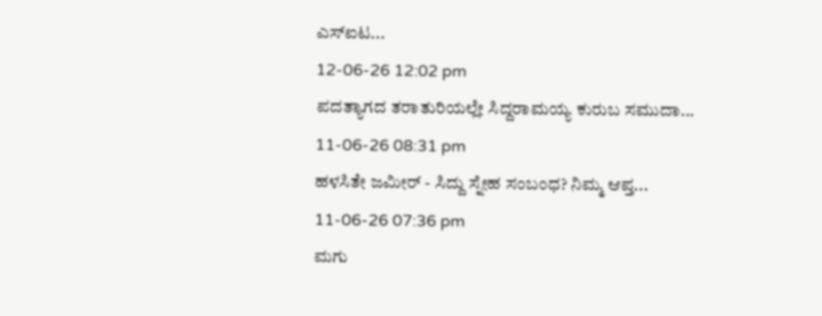ಎಸ್ಐಟ...
12-06-26 12:02 pm
ಪದತ್ಯಾಗದ ತರಾತುರಿಯಲ್ಲೇ ಸಿದ್ದರಾಮಯ್ಯ ಕುರುಬ ಸಮುದಾ...
11-06-26 08:31 pm
ಹಳಸಿತೇ ಜಮೀರ್ - ಸಿದ್ದು ಸ್ನೇಹ ಸಂಬಂಧ? ನಿಮ್ಮ ಆಪ್ತ...
11-06-26 07:36 pm
ಮಗು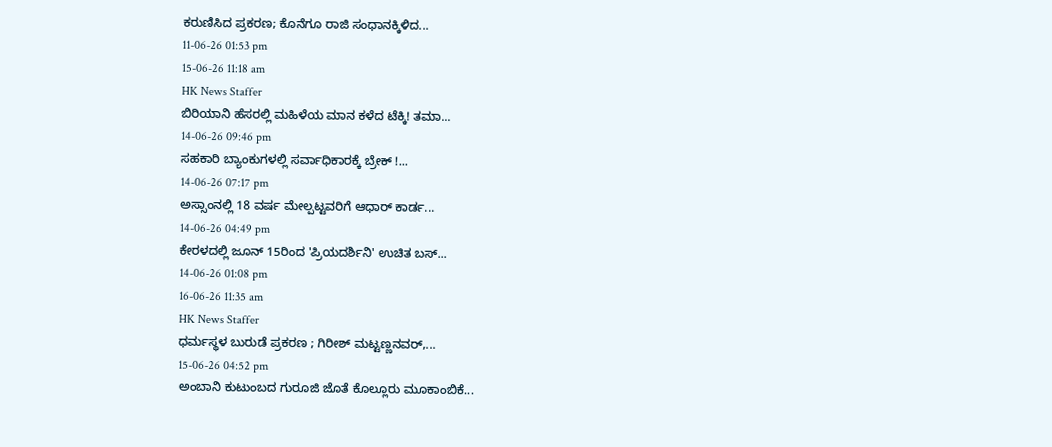ಕರುಣಿಸಿದ ಪ್ರಕರಣ; ಕೊನೆಗೂ ರಾಜಿ ಸಂಧಾನಕ್ಕಿಳಿದ...
11-06-26 01:53 pm
15-06-26 11:18 am
HK News Staffer
ಬಿರಿಯಾನಿ ಹೆಸರಲ್ಲಿ ಮಹಿಳೆಯ ಮಾನ ಕಳೆದ ಟೆಕ್ಕಿ! ತಮಾ...
14-06-26 09:46 pm
ಸಹಕಾರಿ ಬ್ಯಾಂಕುಗಳಲ್ಲಿ ಸರ್ವಾಧಿಕಾರಕ್ಕೆ ಬ್ರೇಕ್ !...
14-06-26 07:17 pm
ಅಸ್ಸಾಂನಲ್ಲಿ 18 ವರ್ಷ ಮೇಲ್ಪಟ್ಟವರಿಗೆ ಆಧಾರ್ ಕಾರ್ಡ...
14-06-26 04:49 pm
ಕೇರಳದಲ್ಲಿ ಜೂನ್ 15ರಿಂದ 'ಪ್ರಿಯದರ್ಶಿನಿ' ಉಚಿತ ಬಸ್...
14-06-26 01:08 pm
16-06-26 11:35 am
HK News Staffer
ಧರ್ಮಸ್ಥಳ ಬುರುಡೆ ಪ್ರಕರಣ ; ಗಿರೀಶ್ ಮಟ್ಟಣ್ಣನವರ್,...
15-06-26 04:52 pm
ಅಂಬಾನಿ ಕುಟುಂಬದ ಗುರೂಜಿ ಜೊತೆ ಕೊಲ್ಲೂರು ಮೂಕಾಂಬಿಕೆ...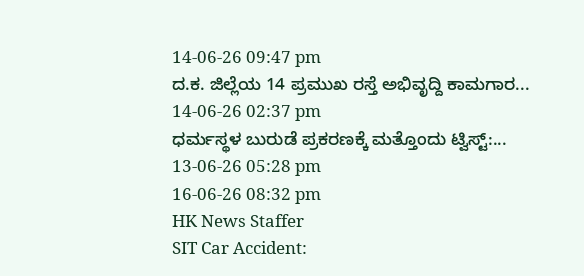14-06-26 09:47 pm
ದ.ಕ. ಜಿಲ್ಲೆಯ 14 ಪ್ರಮುಖ ರಸ್ತೆ ಅಭಿವೃದ್ದಿ ಕಾಮಗಾರ...
14-06-26 02:37 pm
ಧರ್ಮಸ್ಥಳ ಬುರುಡೆ ಪ್ರಕರಣಕ್ಕೆ ಮತ್ತೊಂದು ಟ್ವಿಸ್ಟ್:...
13-06-26 05:28 pm
16-06-26 08:32 pm
HK News Staffer
SIT Car Accident: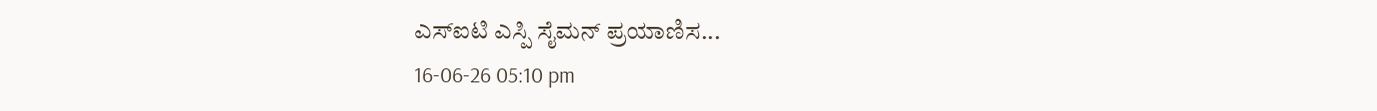ಎಸ್ಐಟಿ ಎಸ್ಪಿ ಸೈಮನ್ ಪ್ರಯಾಣಿಸ...
16-06-26 05:10 pm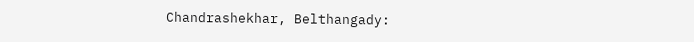Chandrashekhar, Belthangady: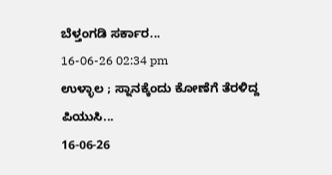ಬೆಳ್ತಂಗಡಿ ಸರ್ಕಾರ...
16-06-26 02:34 pm
ಉಳ್ಳಾಲ ; ಸ್ನಾನಕ್ಕೆಂದು ಕೋಣೆಗೆ ತೆರಳಿದ್ದ ಪಿಯುಸಿ...
16-06-26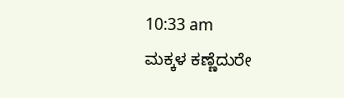10:33 am
ಮಕ್ಕಳ ಕಣ್ಣೆದುರೇ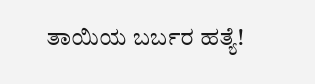ತಾಯಿಯ ಬರ್ಬರ ಹತ್ಯೆ!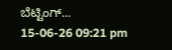ಬೆಟ್ಟಿಂಗ್...
15-06-26 09:21 pm